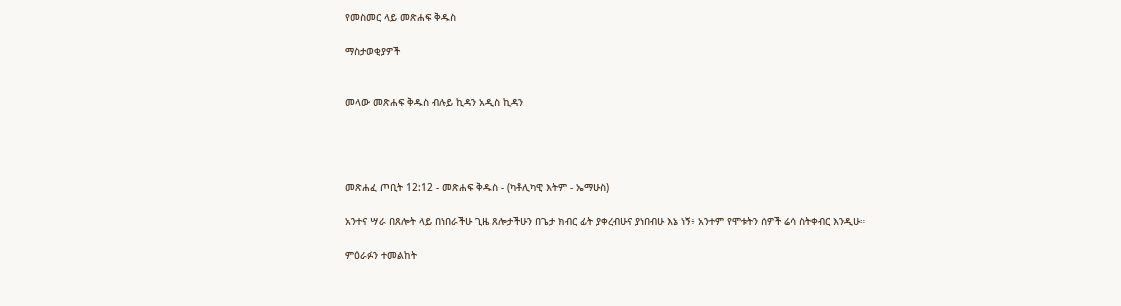የመስመር ላይ መጽሐፍ ቅዱስ

ማስታወቂያዎች


መላው መጽሐፍ ቅዱስ ብሉይ ኪዳን አዲስ ኪዳን




መጽሐፈ ጦቢት 12:12 - መጽሐፍ ቅዱስ - (ካቶሊካዊ እትም - ኤማሁስ)

አንተና ሣራ በጸሎት ላይ በነበራችሁ ጊዜ ጸሎታችሁን በጌታ ክብር ፊት ያቀረብሁና ያነበብሁ እኔ ነኝ፥ አንተም የሞቱትን ሰዎች ሬሳ ስትቀብር እንዲሁ።

ምዕራፉን ተመልከት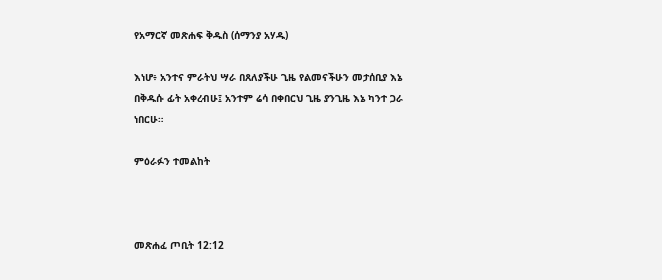የአማርኛ መጽሐፍ ቅዱስ (ሰማንያ አሃዱ)

እነሆ፥ አንተና ምራትህ ሣራ በጸለያችሁ ጊዜ የልመናችሁን መታሰቢያ እኔ በቅዱሱ ፊት አቀረብሁ፤ አንተም ሬሳ በቀበርህ ጊዜ ያንጊዜ እኔ ካንተ ጋራ ነበርሁ።

ምዕራፉን ተመልከት



መጽሐፈ ጦቢት 12:12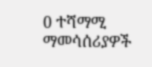0 ተሻማሚ ማመሳሰሪያዎች